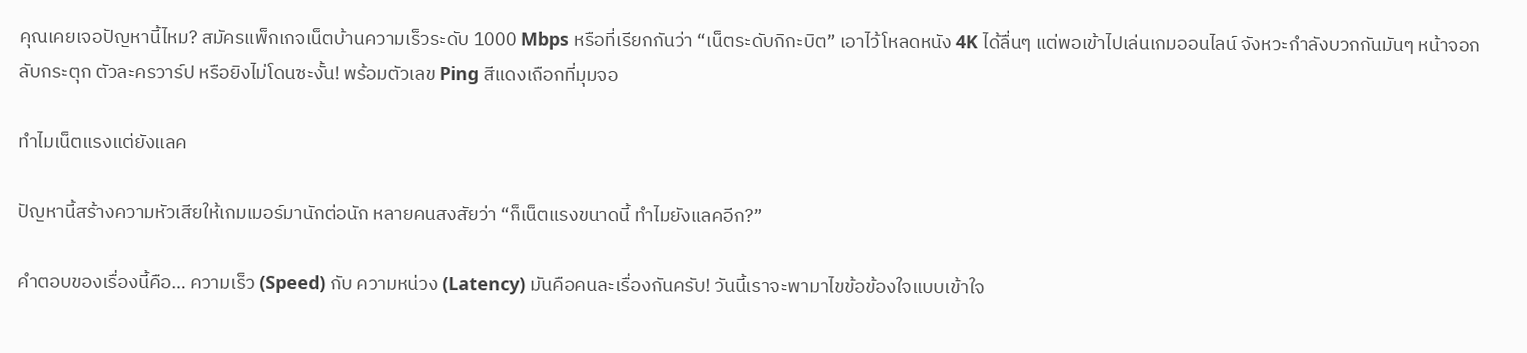คุณเคยเจอปัญหานี้ไหม? สมัครแพ็กเกจเน็ตบ้านความเร็วระดับ 1000 Mbps หรือที่เรียกกันว่า “เน็ตระดับกิกะบิต” เอาไว้โหลดหนัง 4K ได้ลื่นๆ แต่พอเข้าไปเล่นเกมออนไลน์ จังหวะกำลังบวกกันมันๆ หน้าจอกลับกระตุก ตัวละครวาร์ป หรือยิงไม่โดนซะงั้น! พร้อมตัวเลข Ping สีแดงเถือกที่มุมจอ

ทำไมเน็ตแรงแต่ยังแลค

ปัญหานี้สร้างความหัวเสียให้เกมเมอร์มานักต่อนัก หลายคนสงสัยว่า “ก็เน็ตแรงขนาดนี้ ทำไมยังแลคอีก?”

คำตอบของเรื่องนี้คือ… ความเร็ว (Speed) กับ ความหน่วง (Latency) มันคือคนละเรื่องกันครับ! วันนี้เราจะพามาไขข้อข้องใจแบบเข้าใจ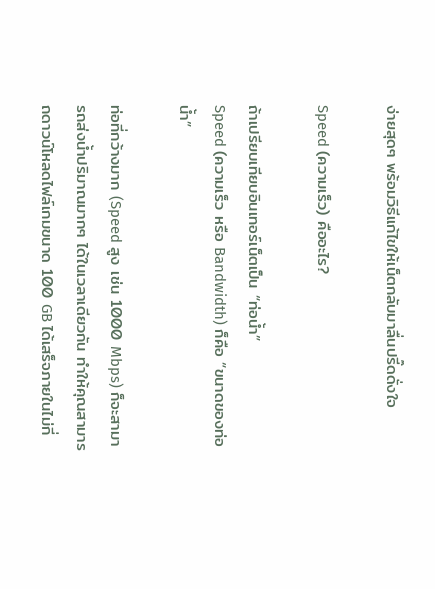ง่ายสุดๆ พร้อมวิธีแก้ไขให้เน็ตกลับมาลื่นปรี๊ดดั่งใจ

Speed (ความเร็ว) คืออะไร?

ถ้าเปรียบเทียบอินเทอร์เน็ตเป็น “ท่อน้ำ”
Speed (ความเร็ว หรือ Bandwidth) ก็คือ “ขนาดของท่อน้ำ”

ท่อที่กว้างมาก (Speed สูง เช่น 1000 Mbps) ก็จะสามารถส่งน้ำปริมาณมากๆ ได้ในเวลาเดียวกัน ทำให้คุณสามารถดาวน์โหลดไฟล์เกมขนาด 100 GB ได้เสร็จภายในไม่กี่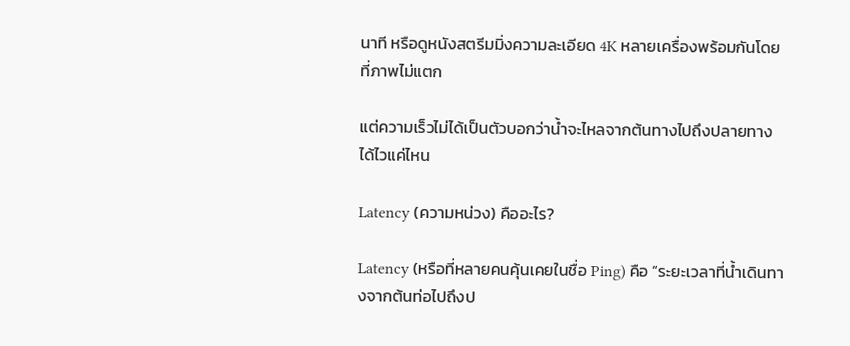นาที หรือดูหนังสตรีมมิ่งความละเอียด 4K หลายเครื่องพร้อมกันโดยที่ภาพไม่แตก

แต่ความเร็วไม่ได้เป็นตัวบอกว่าน้ำจะไหลจากต้นทางไปถึงปลายทางได้ไวแค่ไหน

Latency (ความหน่วง) คืออะไร?

Latency (หรือที่หลายคนคุ้นเคยในชื่อ Ping) คือ “ระยะเวลาที่น้ำเดินทางจากต้นท่อไปถึงป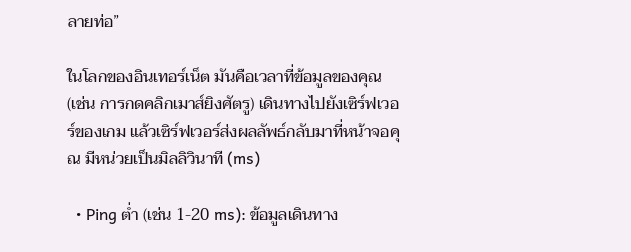ลายท่อ”

ในโลกของอินเทอร์เน็ต มันคือเวลาที่ข้อมูลของคุณ (เช่น การกดคลิกเมาส์ยิงศัตรู) เดินทางไปยังเซิร์ฟเวอร์ของเกม แล้วเซิร์ฟเวอร์ส่งผลลัพธ์กลับมาที่หน้าจอคุณ มีหน่วยเป็นมิลลิวินาที (ms)

  • Ping ต่ำ (เช่น 1-20 ms): ข้อมูลเดินทาง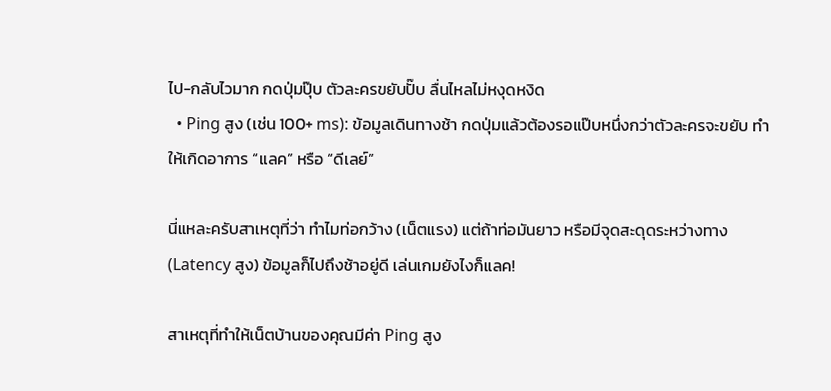ไป-กลับไวมาก กดปุ่มปุ๊บ ตัวละครขยับปั๊บ ลื่นไหลไม่หงุดหงิด
  • Ping สูง (เช่น 100+ ms): ข้อมูลเดินทางช้า กดปุ่มแล้วต้องรอแป๊บหนึ่งกว่าตัวละครจะขยับ ทำให้เกิดอาการ “แลค” หรือ “ดีเลย์”

นี่แหละครับสาเหตุที่ว่า ทำไมท่อกว้าง (เน็ตแรง) แต่ถ้าท่อมันยาว หรือมีจุดสะดุดระหว่างทาง (Latency สูง) ข้อมูลก็ไปถึงช้าอยู่ดี เล่นเกมยังไงก็แลค!

สาเหตุที่ทำให้เน็ตบ้านของคุณมีค่า Ping สูง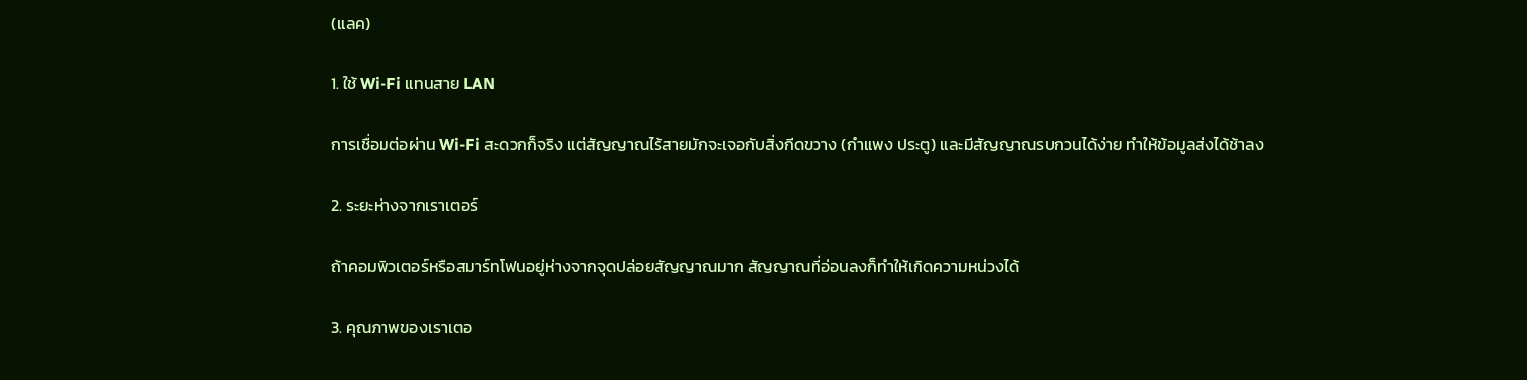(แลค)

1. ใช้ Wi-Fi แทนสาย LAN

การเชื่อมต่อผ่าน Wi-Fi สะดวกก็จริง แต่สัญญาณไร้สายมักจะเจอกับสิ่งกีดขวาง (กำแพง ประตู) และมีสัญญาณรบกวนได้ง่าย ทำให้ข้อมูลส่งได้ช้าลง

2. ระยะห่างจากเราเตอร์

ถ้าคอมพิวเตอร์หรือสมาร์ทโฟนอยู่ห่างจากจุดปล่อยสัญญาณมาก สัญญาณที่อ่อนลงก็ทำให้เกิดความหน่วงได้

3. คุณภาพของเราเตอ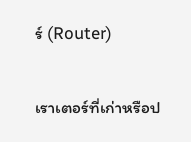ร์ (Router)

เราเตอร์ที่เก่าหรือป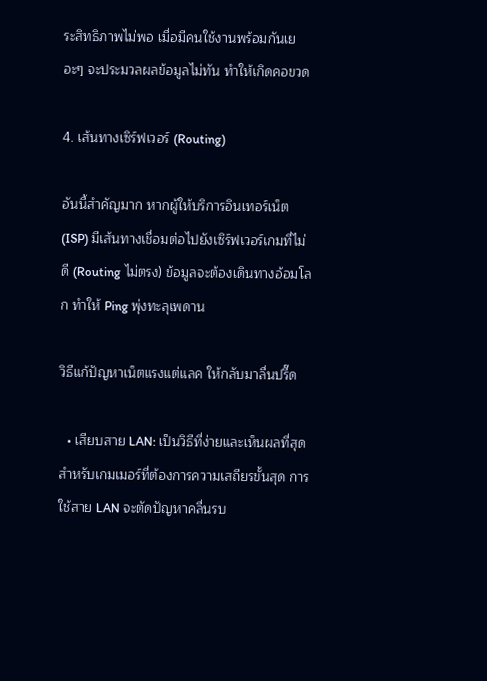ระสิทธิภาพไม่พอ เมื่อมีคนใช้งานพร้อมกันเยอะๆ จะประมวลผลข้อมูลไม่ทัน ทำให้เกิดคอขวด

4. เส้นทางเซิร์ฟเวอร์ (Routing)

อันนี้สำคัญมาก หากผู้ให้บริการอินเทอร์เน็ต (ISP) มีเส้นทางเชื่อมต่อไปยังเซิร์ฟเวอร์เกมที่ไม่ดี (Routing ไม่ตรง) ข้อมูลจะต้องเดินทางอ้อมโลก ทำให้ Ping พุ่งทะลุเพดาน

วิธีแก้ปัญหาเน็ตแรงแต่แลค ให้กลับมาลื่นปรี๊ด

  • เสียบสาย LAN: เป็นวิธีที่ง่ายและเห็นผลที่สุด สำหรับเกมเมอร์ที่ต้องการความเสถียรขั้นสุด การใช้สาย LAN จะตัดปัญหาคลื่นรบ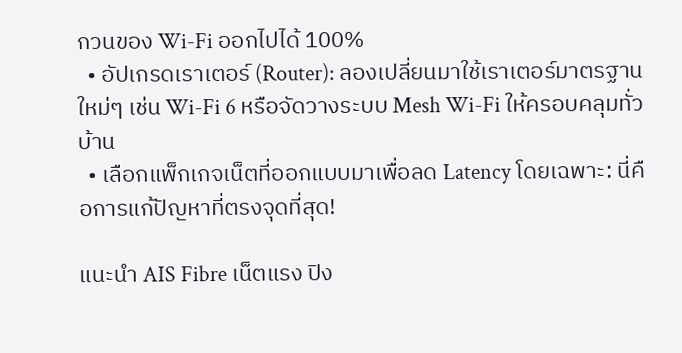กวนของ Wi-Fi ออกไปได้ 100%
  • อัปเกรดเราเตอร์ (Router): ลองเปลี่ยนมาใช้เราเตอร์มาตรฐานใหม่ๆ เช่น Wi-Fi 6 หรือจัดวางระบบ Mesh Wi-Fi ให้ครอบคลุมทั่วบ้าน
  • เลือกแพ็กเกจเน็ตที่ออกแบบมาเพื่อลด Latency โดยเฉพาะ: นี่คือการแก้ปัญหาที่ตรงจุดที่สุด!

แนะนำ AIS Fibre เน็ตแรง ปิง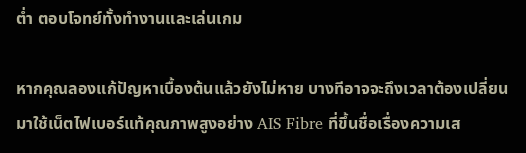ต่ำ ตอบโจทย์ทั้งทำงานและเล่นเกม

หากคุณลองแก้ปัญหาเบื้องต้นแล้วยังไม่หาย บางทีอาจจะถึงเวลาต้องเปลี่ยนมาใช้เน็ตไฟเบอร์แท้คุณภาพสูงอย่าง AIS Fibre ที่ขึ้นชื่อเรื่องความเส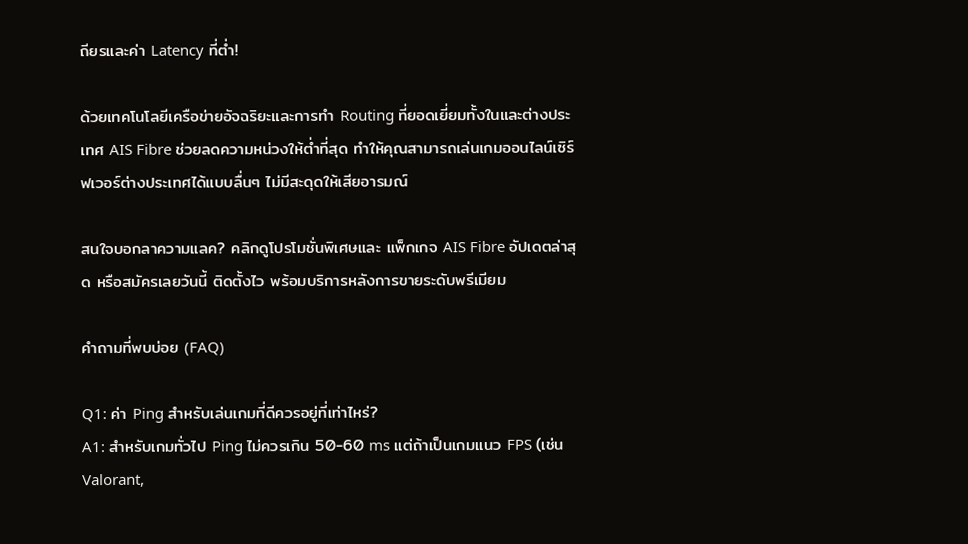ถียรและค่า Latency ที่ต่ำ!

ด้วยเทคโนโลยีเครือข่ายอัจฉริยะและการทำ Routing ที่ยอดเยี่ยมทั้งในและต่างประเทศ AIS Fibre ช่วยลดความหน่วงให้ต่ำที่สุด ทำให้คุณสามารถเล่นเกมออนไลน์เซิร์ฟเวอร์ต่างประเทศได้แบบลื่นๆ ไม่มีสะดุดให้เสียอารมณ์

สนใจบอกลาความแลค? คลิกดูโปรโมชั่นพิเศษและ แพ็กเกจ AIS Fibre อัปเดตล่าสุด หรือสมัครเลยวันนี้ ติดตั้งไว พร้อมบริการหลังการขายระดับพรีเมียม

คำถามที่พบบ่อย (FAQ)

Q1: ค่า Ping สำหรับเล่นเกมที่ดีควรอยู่ที่เท่าไหร่?
A1: สำหรับเกมทั่วไป Ping ไม่ควรเกิน 50-60 ms แต่ถ้าเป็นเกมแนว FPS (เช่น Valorant,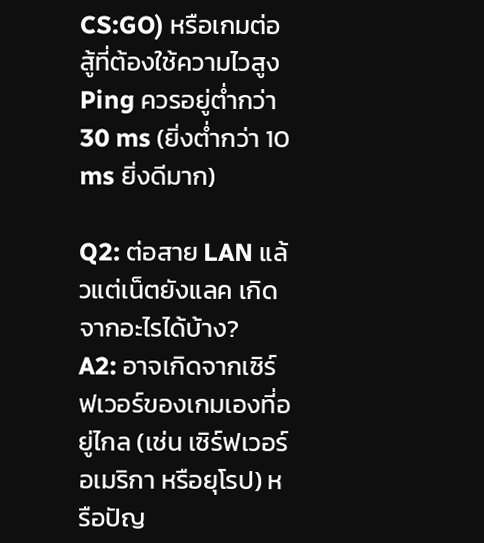CS:GO) หรือเกมต่อสู้ที่ต้องใช้ความไวสูง Ping ควรอยู่ต่ำกว่า 30 ms (ยิ่งต่ำกว่า 10 ms ยิ่งดีมาก)

Q2: ต่อสาย LAN แล้วแต่เน็ตยังแลค เกิดจากอะไรได้บ้าง?
A2: อาจเกิดจากเซิร์ฟเวอร์ของเกมเองที่อยู่ไกล (เช่น เซิร์ฟเวอร์อเมริกา หรือยุโรป) หรือปัญ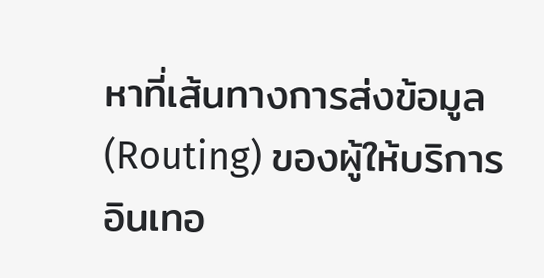หาที่เส้นทางการส่งข้อมูล (Routing) ของผู้ให้บริการอินเทอ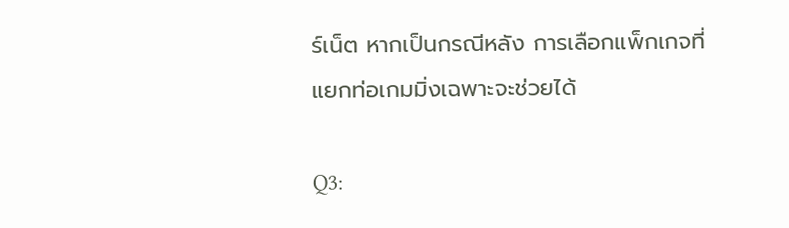ร์เน็ต หากเป็นกรณีหลัง การเลือกแพ็กเกจที่แยกท่อเกมมิ่งเฉพาะจะช่วยได้

Q3: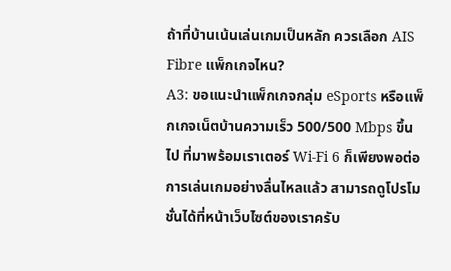ถ้าที่บ้านเน้นเล่นเกมเป็นหลัก ควรเลือก AIS Fibre แพ็กเกจไหน?
A3: ขอแนะนำแพ็กเกจกลุ่ม eSports หรือแพ็กเกจเน็ตบ้านความเร็ว 500/500 Mbps ขึ้นไป ที่มาพร้อมเราเตอร์ Wi-Fi 6 ก็เพียงพอต่อการเล่นเกมอย่างลื่นไหลแล้ว สามารถดูโปรโมชั่นได้ที่หน้าเว็บไซต์ของเราครับ